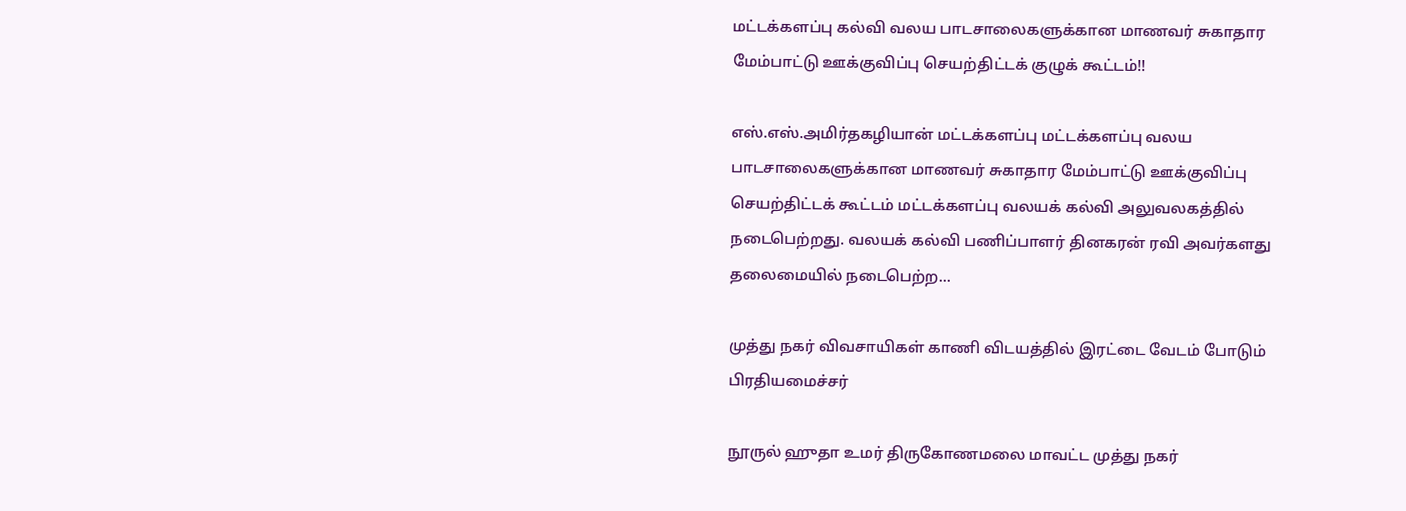மட்டக்களப்பு கல்வி வலய பாடசாலைகளுக்கான மாணவர் சுகாதார மேம்பாட்டு ஊக்குவிப்பு செயற்திட்டக் குழுக் கூட்டம்!!

எஸ்.எஸ்.அமிர்தகழியான் மட்டக்களப்பு மட்டக்களப்பு வலய பாடசாலைகளுக்கான மாணவர் சுகாதார மேம்பாட்டு ஊக்குவிப்பு செயற்திட்டக் கூட்டம் மட்டக்களப்பு வலயக் கல்வி அலுவலகத்தில் நடைபெற்றது. வலயக் கல்வி பணிப்பாளர் தினகரன் ரவி அவர்களது தலைமையில் நடைபெற்ற...

முத்து நகர் விவசாயிகள் காணி விடயத்தில் இரட்டை வேடம் போடும் பிரதியமைச்சர்

நூருல் ஹுதா உமர் திருகோணமலை மாவட்ட முத்து நகர்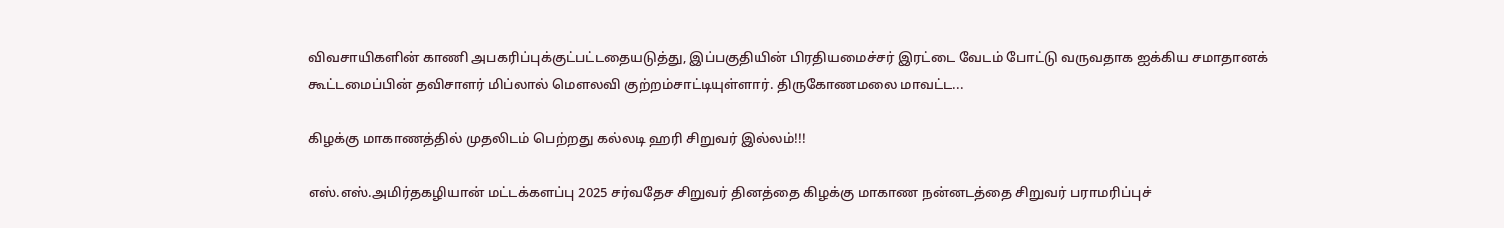விவசாயிகளின் காணி அபகரிப்புக்குட்பட்டதையடுத்து, இப்பகுதியின் பிரதியமைச்சர் இரட்டை வேடம் போட்டு வருவதாக ஐக்கிய சமாதானக் கூட்டமைப்பின் தவிசாளர் மிப்லால் மௌலவி குற்றம்சாட்டியுள்ளார். திருகோணமலை மாவட்ட...

கிழக்கு மாகாணத்தில் முதலிடம் பெற்றது கல்லடி ஹரி சிறுவர் இல்லம்!!!

எஸ்.எஸ்.அமிர்தகழியான் மட்டக்களப்பு 2025 சர்வதேச சிறுவர் தினத்தை கிழக்கு மாகாண நன்னடத்தை சிறுவர் பராமரிப்புச்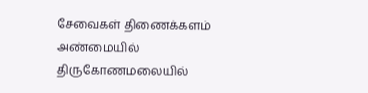சேவைகள் திணைக்களம் அண்மையில் திருகோணமலையில்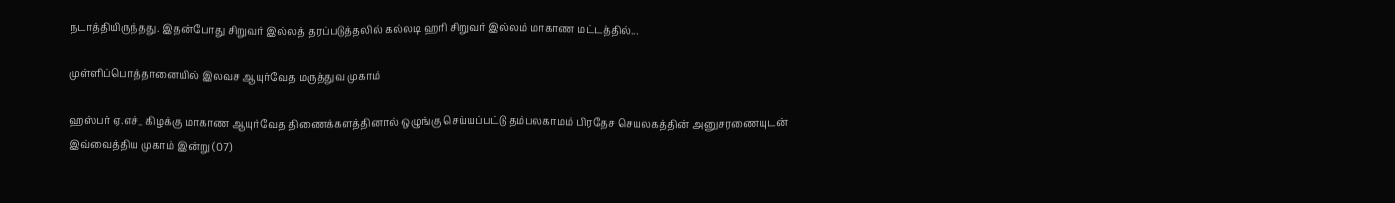நடாத்தியிருந்தது. இதன்போது சிறுவர் இல்லத் தரப்படுத்தலில் கல்லடி ஹரி சிறுவர் இல்லம் மாகாண மட்டத்தில்...

முள்ளிப்பொத்தானையில் இலவச ஆயுர்வேத மருத்துவ முகாம்

ஹஸ்பர் ஏ.எச்_ கிழக்கு மாகாண ஆயுர்வேத திணைக்களத்தினால் ஒழுங்கு செய்யப்பட்டு தம்பலகாமம் பிரதேச செயலகத்தின் அனுசரணையுடன் இவ்வைத்திய முகாம் இன்று (07)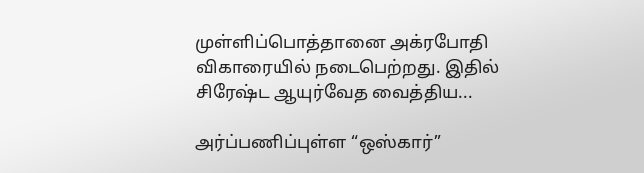முள்ளிப்பொத்தானை அக்ரபோதி விகாரையில் நடைபெற்றது. இதில் சிரேஷ்ட ஆயுர்வேத வைத்திய...

அர்ப்பணிப்புள்ள “ஒஸ்கார்”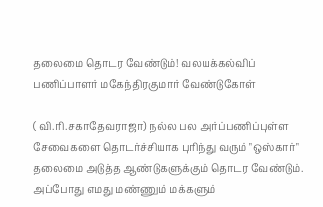தலைமை தொடர வேண்டும்! வலயக்கல்விப் பணிப்பாளர் மகேந்திரகுமார் வேண்டுகோள்

( வி.ரி.சகாதேவராஜா) நல்ல பல அர்ப்பணிப்புள்ள சேவைகளை தொடர்ச்சியாக புரிந்து வரும் "ஒஸ்கார்" தலைமை அடுத்த ஆண்டுகளுக்கும் தொடர வேண்டும். அப்போது எமது மண்ணும் மக்களும்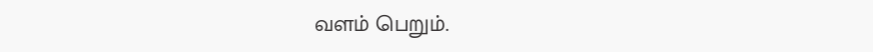வளம் பெறும்.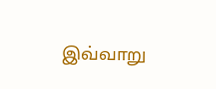இவ்வாறு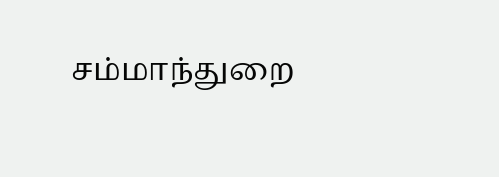சம்மாந்துறை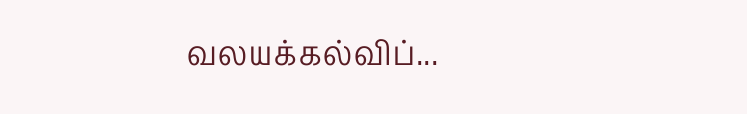வலயக்கல்விப்...